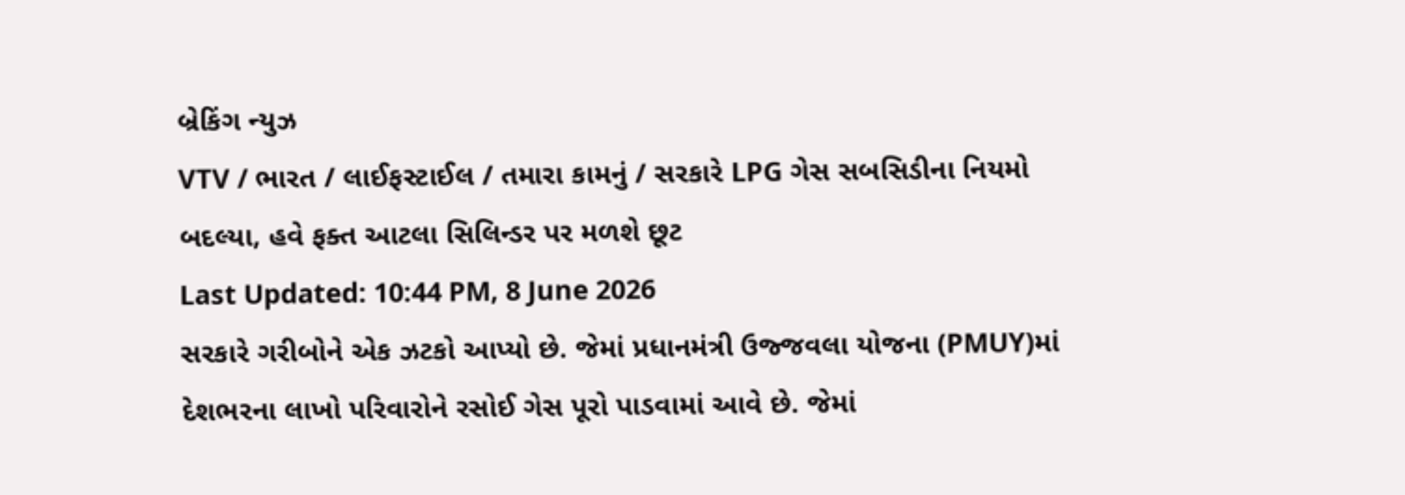બ્રેકિંગ ન્યુઝ
VTV / ભારત / લાઈફસ્ટાઈલ / તમારા કામનું / સરકારે LPG ગેસ સબસિડીના નિયમો બદલ્યા, હવે ફક્ત આટલા સિલિન્ડર પર મળશે છૂટ
Last Updated: 10:44 PM, 8 June 2026
સરકારે ગરીબોને એક ઝટકો આપ્યો છે. જેમાં પ્રધાનમંત્રી ઉજ્જવલા યોજના (PMUY)માં દેશભરના લાખો પરિવારોને રસોઈ ગેસ પૂરો પાડવામાં આવે છે. જેમાં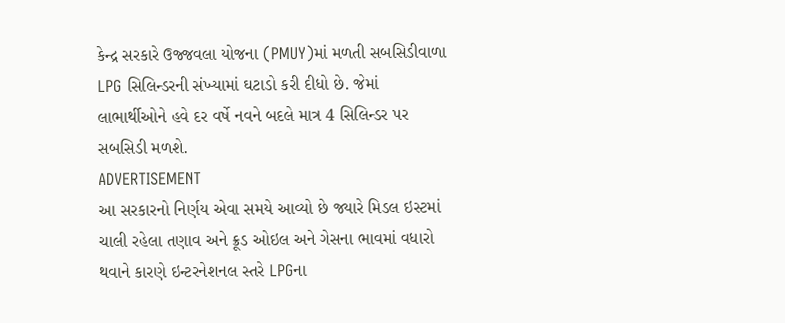કેન્દ્ર સરકારે ઉજ્જવલા યોજના (PMUY)માં મળતી સબસિડીવાળા LPG સિલિન્ડરની સંખ્યામાં ઘટાડો કરી દીધો છે. જેમાં લાભાર્થીઓને હવે દર વર્ષે નવને બદલે માત્ર 4 સિલિન્ડર પર સબસિડી મળશે.
ADVERTISEMENT
આ સરકારનો નિર્ણય એવા સમયે આવ્યો છે જ્યારે મિડલ ઇસ્ટમાં ચાલી રહેલા તણાવ અને ક્રૂડ ઓઇલ અને ગેસના ભાવમાં વધારો થવાને કારણે ઇન્ટરનેશનલ સ્તરે LPGના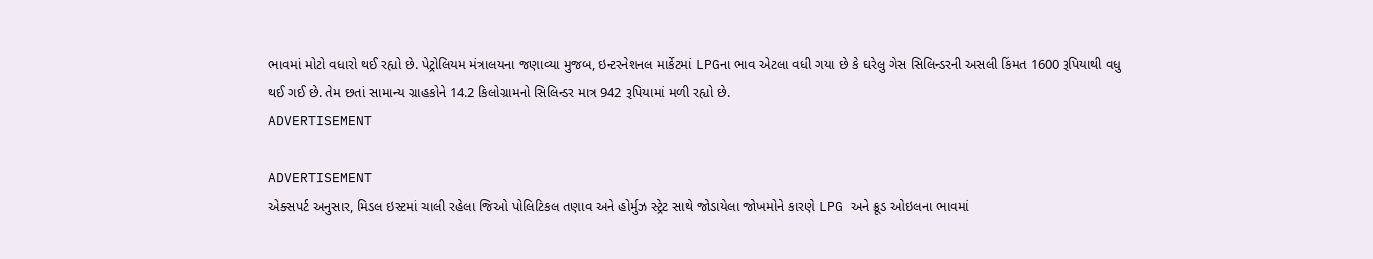ભાવમાં મોટો વધારો થઈ રહ્યો છે. પેટ્રોલિયમ મંત્રાલયના જણાવ્યા મુજબ, ઇન્ટરનેશનલ માર્કેટમાં LPGના ભાવ એટલા વધી ગયા છે કે ઘરેલુ ગેસ સિલિન્ડરની અસલી કિંમત 1600 રૂપિયાથી વધુ થઈ ગઈ છે. તેમ છતાં સામાન્ય ગ્રાહકોને 14.2 કિલોગ્રામનો સિલિન્ડર માત્ર 942 રૂપિયામાં મળી રહ્યો છે.
ADVERTISEMENT

ADVERTISEMENT
એક્સપર્ટ અનુસાર, મિડલ ઇસ્ટમાં ચાલી રહેલા જિઓ પોલિટિકલ તણાવ અને હોર્મુઝ સ્ટ્રેટ સાથે જોડાયેલા જોખમોને કારણે LPG અને ક્રૂડ ઓઇલના ભાવમાં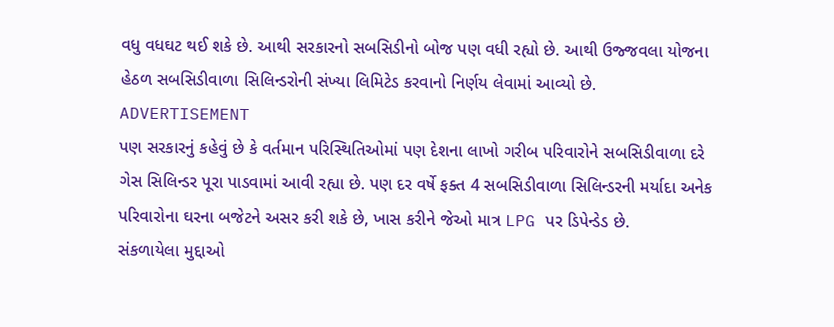વધુ વધઘટ થઈ શકે છે. આથી સરકારનો સબસિડીનો બોજ પણ વધી રહ્યો છે. આથી ઉજ્જવલા યોજના હેઠળ સબસિડીવાળા સિલિન્ડરોની સંખ્યા લિમિટેડ કરવાનો નિર્ણય લેવામાં આવ્યો છે.
ADVERTISEMENT
પણ સરકારનું કહેવું છે કે વર્તમાન પરિસ્થિતિઓમાં પણ દેશના લાખો ગરીબ પરિવારોને સબસિડીવાળા દરે ગેસ સિલિન્ડર પૂરા પાડવામાં આવી રહ્યા છે. પણ દર વર્ષે ફક્ત 4 સબસિડીવાળા સિલિન્ડરની મર્યાદા અનેક પરિવારોના ઘરના બજેટને અસર કરી શકે છે, ખાસ કરીને જેઓ માત્ર LPG પર ડિપેન્ડેડ છે.
સંકળાયેલા મુદ્દાઓ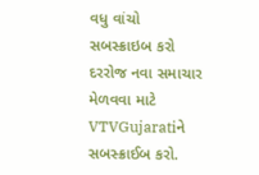વધુ વાંચો
સબસ્ક્રાઇબ કરો
દરરોજ નવા સમાચાર મેળવવા માટે VTVGujaratiને સબસ્ક્રાઈબ કરો.